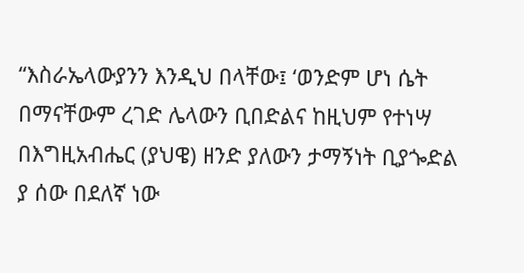“እስራኤላውያንን እንዲህ በላቸው፤ ‘ወንድም ሆነ ሴት በማናቸውም ረገድ ሌላውን ቢበድልና ከዚህም የተነሣ በእግዚአብሔር (ያህዌ) ዘንድ ያለውን ታማኝነት ቢያጐድል ያ ሰው በደለኛ ነው